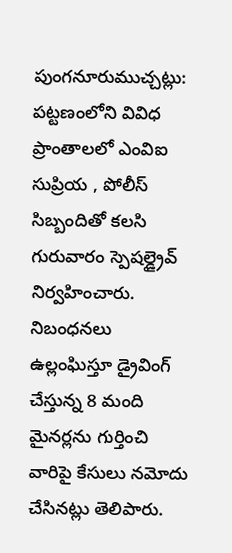పుంగనూరుముచ్చట్లు:
పట్టణంలోని వివిధ ప్రాంతాలలో ఎంవిఐ సుప్రియ , పోలీస్ సిబ్బందితో కలసి గురువారం స్పెషల్డ్రైవ్ నిర్వహించారు. నిబంధనలు ఉల్లంఘిస్తూ డ్రైవింగ్ చేస్తున్న 8 మంది మైనర్లను గుర్తించి వారిపై కేసులు నమోదు చేసినట్లు తెలిపారు.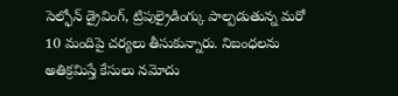సెల్ఫోన్ డ్రైవింగ్, ట్రిపుల్రైడింగ్కు పాల్పడుతున్న మరో 10 మందిపై చర్యలు తీసుకున్నారు. నిబంధలను అతిక్రమిస్తే కేసులు నమోదు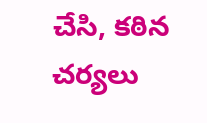చేసి, కఠిన చర్యలు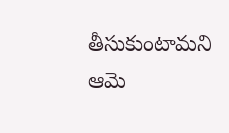తీసుకుంటామని ఆమె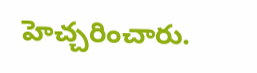హెచ్చరించారు.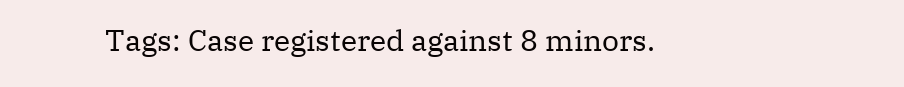Tags: Case registered against 8 minors.